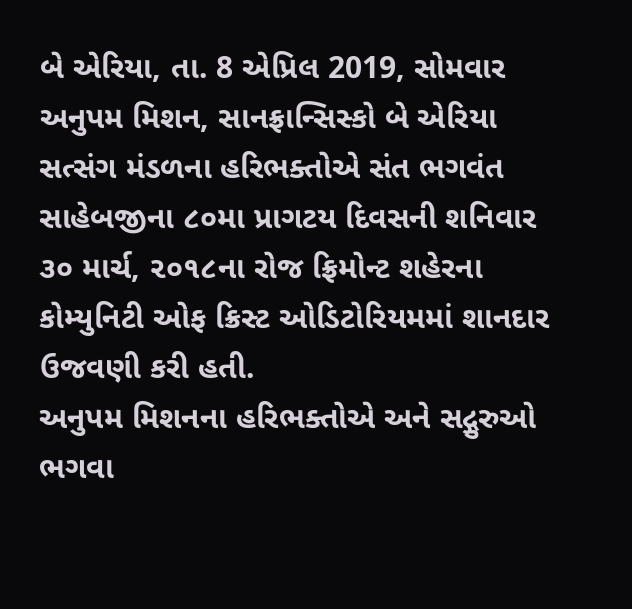બે એરિયા, તા. 8 એપ્રિલ 2019, સોમવાર
અનુપમ મિશન, સાનફ્રાન્સિસ્કો બે એરિયા સત્સંગ મંડળના હરિભક્તોએ સંત ભગવંત સાહેબજીના ૮૦મા પ્રાગટય દિવસની શનિવાર ૩૦ માર્ચ, ૨૦૧૮ના રોજ ફ્રિમોન્ટ શહેરના કોમ્યુનિટી ઓફ ક્રિસ્ટ ઓડિટોરિયમમાં શાનદાર ઉજવણી કરી હતી.
અનુપમ મિશનના હરિભક્તોએ અને સદ્ગુરુઓ ભગવા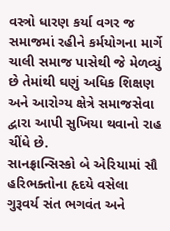વસ્ત્રો ધારણ કર્યા વગર જ સમાજમાં રહીને કર્મયોગના માર્ગે ચાલી સમાજ પાસેથી જે મેળવ્યું છે તેમાંથી ઘણું અધિક શિક્ષણ અને આરોગ્ય ક્ષેત્રે સમાજસેવા દ્વારા આપી સુખિયા થવાનો રાહ ચીંધે છે.
સાનફ્રાન્સિસ્કો બે એરિયામાં સૌ હરિભક્તોના હૃદયે વસેલા ગુરૂવર્ય સંત ભગવંત અને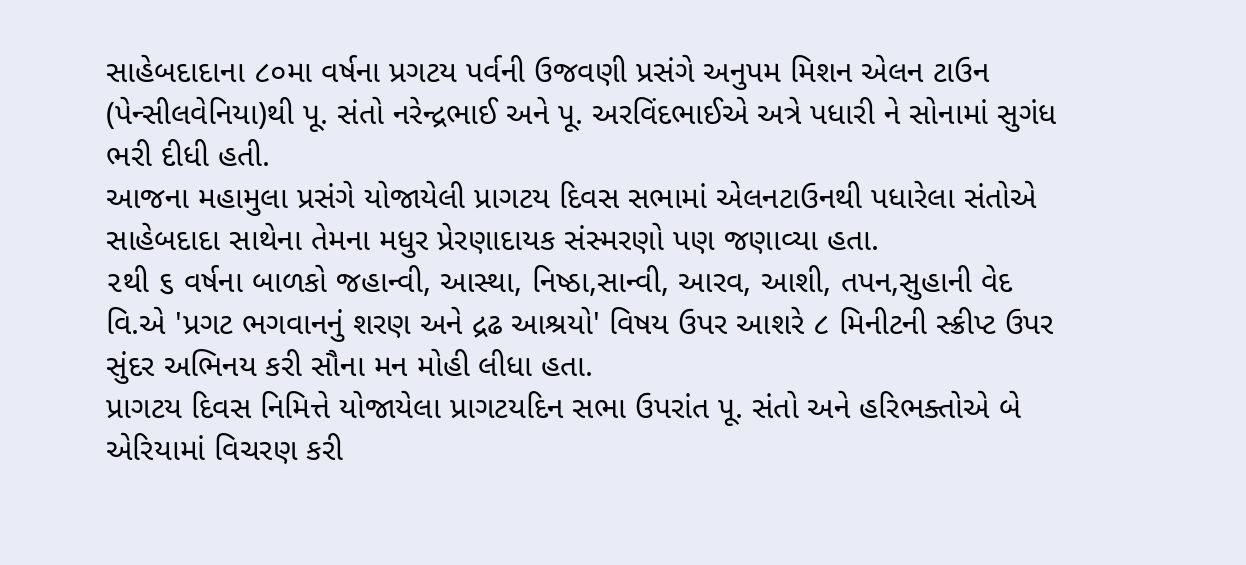સાહેબદાદાના ૮૦મા વર્ષના પ્રગટય પર્વની ઉજવણી પ્રસંગે અનુપમ મિશન એલન ટાઉન (પેન્સીલવેનિયા)થી પૂ. સંતો નરેન્દ્રભાઈ અને પૂ. અરવિંદભાઈએ અત્રે પધારી ને સોનામાં સુગંધ ભરી દીધી હતી.
આજના મહામુલા પ્રસંગે યોજાયેલી પ્રાગટય દિવસ સભામાં એલનટાઉનથી પધારેલા સંતોએ સાહેબદાદા સાથેના તેમના મધુર પ્રેરણાદાયક સંસ્મરણો પણ જણાવ્યા હતા.
૨થી ૬ વર્ષના બાળકો જહાન્વી, આસ્થા, નિષ્ઠા,સાન્વી, આરવ, આશી, તપન,સુહાની વેદ વિ.એ 'પ્રગટ ભગવાનનું શરણ અને દ્રઢ આશ્રયો' વિષય ઉપર આશરે ૮ મિનીટની સ્ક્રીપ્ટ ઉપર સુંદર અભિનય કરી સૌના મન મોહી લીધા હતા.
પ્રાગટય દિવસ નિમિત્તે યોજાયેલા પ્રાગટયદિન સભા ઉપરાંત પૂ. સંતો અને હરિભક્તોએ બે એરિયામાં વિચરણ કરી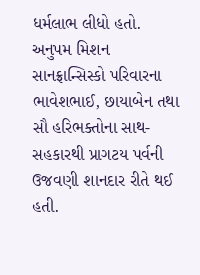ધર્મલાભ લીધો હતો.
અનુપમ મિશન સાનફ્રાન્સિસ્કો પરિવારના ભાવેશભાઈ, છાયાબેન તથા સૌ હરિભક્તોના સાથ- સહકારથી પ્રાગટય પર્વની ઉજવણી શાનદાર રીતે થઈ હતી.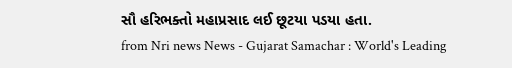સૌ હરિભક્તો મહાપ્રસાદ લઈ છૂટયા પડયા હતા.
from Nri news News - Gujarat Samachar : World's Leading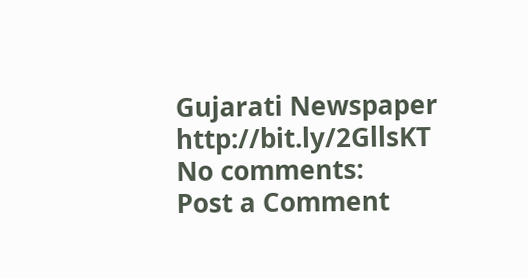Gujarati Newspaper http://bit.ly/2GllsKT
No comments:
Post a Comment